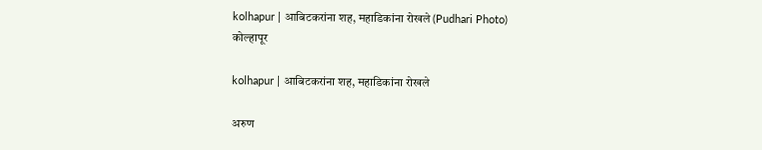kolhapur | आबिटकरांना शह, महाडिकांना रोखले (Pudhari Photo)
कोल्हापूर

kolhapur | आबिटकरांना शह, महाडिकांना रोखले

अरुण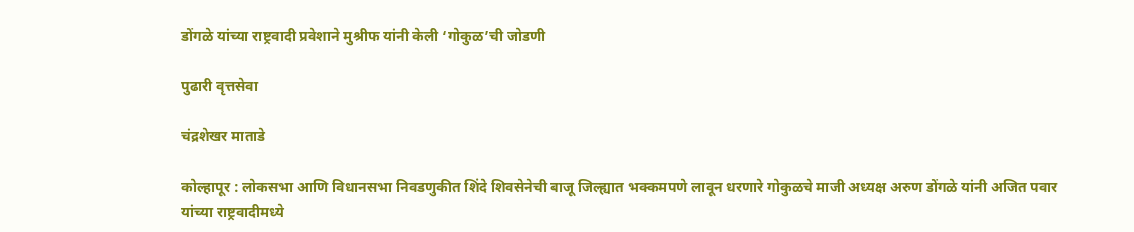डोंगळे यांच्या राष्ट्रवादी प्रवेशाने मुश्रीफ यांनी केली ‘गोकुळ’ची जोडणी

पुढारी वृत्तसेवा

चंद्रशेखर माताडे

कोल्हापूर : लोकसभा आणि विधानसभा निवडणुकीत शिंदे शिवसेनेची बाजू जिल्ह्यात भक्कमपणे लावून धरणारे गोकुळचे माजी अध्यक्ष अरुण डोंगळे यांनी अजित पवार यांच्या राष्ट्रवादीमध्ये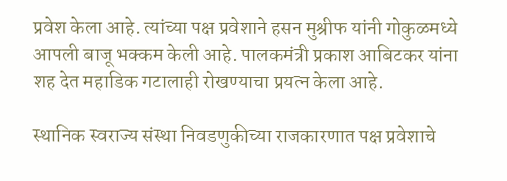प्रवेश केला आहे. त्यांच्या पक्ष प्रवेशाने हसन मुश्रीफ यांनी गोकुळमध्ये आपली बाजू भक्कम केली आहे. पालकमंत्री प्रकाश आबिटकर यांना शह देत महाडिक गटालाही रोखण्याचा प्रयत्न केला आहे.

स्थानिक स्वराज्य संस्था निवडणुकीच्या राजकारणात पक्ष प्रवेशाचे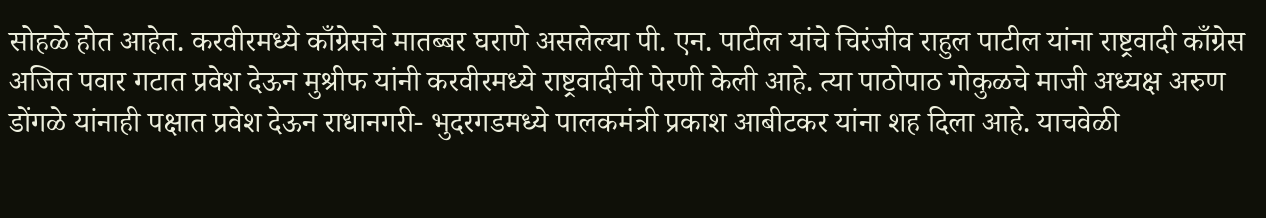सोहळे होत आहेत. करवीरमध्ये काँग्रेसचे मातब्बर घराणे असलेल्या पी. एन. पाटील यांचे चिरंजीव राहुल पाटील यांना राष्ट्रवादी काँग्रेस अजित पवार गटात प्रवेश देऊन मुश्रीफ यांनी करवीरमध्ये राष्ट्रवादीची पेरणी केली आहे. त्या पाठोपाठ गोकुळचे माजी अध्यक्ष अरुण डोंगळे यांनाही पक्षात प्रवेश देऊन राधानगरी- भुदरगडमध्ये पालकमंत्री प्रकाश आबीटकर यांना शह दिला आहे. याचवेळी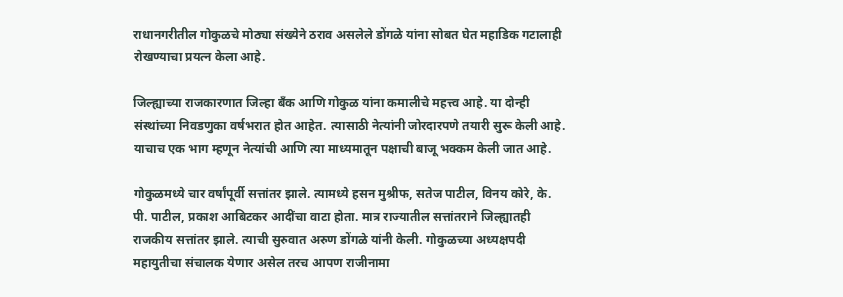राधानगरीतील गोकुळचे मोठ्या संख्येने ठराव असलेले डोंगळे यांना सोबत घेत महाडिक गटालाही रोखण्याचा प्रयत्न केला आहे.

जिल्ह्याच्या राजकारणात जिल्हा बँक आणि गोकुळ यांना कमालीचे महत्त्व आहे. या दोन्ही संस्थांच्या निवडणुका वर्षभरात होत आहेत. त्यासाठी नेत्यांनी जोरदारपणे तयारी सुरू केली आहे. याचाच एक भाग म्हणून नेत्यांची आणि त्या माध्यमातून पक्षाची बाजू भक्कम केली जात आहे.

गोकुळमध्ये चार वर्षांपूर्वी सत्तांतर झाले. त्यामध्ये हसन मुश्रीफ, सतेज पाटील, विनय कोरे, के. पी. पाटील, प्रकाश आबिटकर आदींचा वाटा होता. मात्र राज्यातील सत्तांतराने जिल्ह्यातही राजकीय सत्तांतर झाले. त्याची सुरुवात अरुण डोंगळे यांनी केली. गोकुळच्या अध्यक्षपदी महायुतीचा संचालक येणार असेल तरच आपण राजीनामा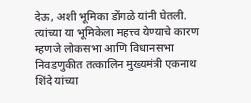देऊ, अशी भूमिका डोंगळे यांनी घेतली. त्यांच्या या भूमिकेला महत्त्व येण्याचे कारण म्हणजे लोकसभा आणि विधानसभा निवडणुकीत तत्कालिन मुख्यमंत्री एकनाथ शिंदे यांच्या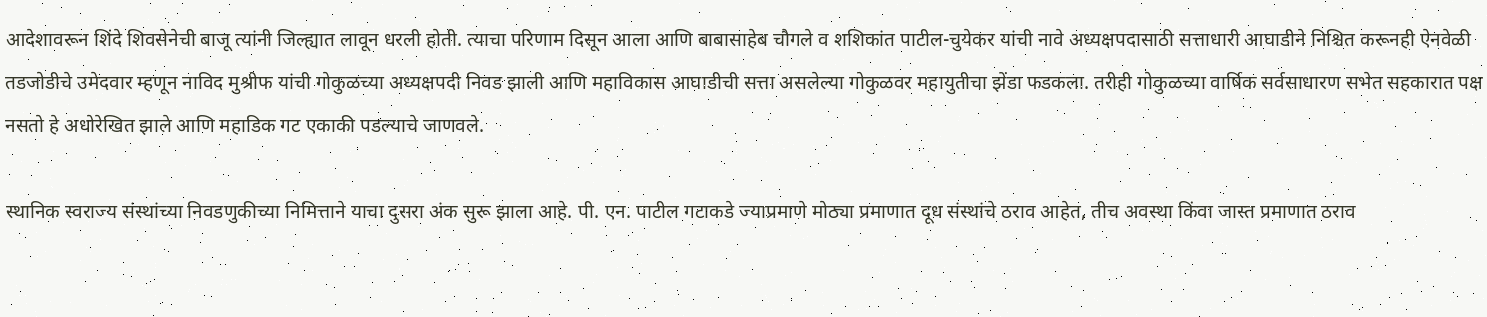आदेशावरून शिंदे शिवसेनेची बाजू त्यांनी जिल्ह्यात लावून धरली होती. त्याचा परिणाम दिसून आला आणि बाबासाहेब चौगले व शशिकांत पाटील-चुयेकर यांची नावे अध्यक्षपदासाठी सत्ताधारी आघाडीने निश्चित करूनही ऐनवेळी तडजोडीचे उमेदवार म्हणून नाविद मुश्रीफ यांची गोकुळच्या अध्यक्षपदी निवड झाली आणि महाविकास आघाडीची सत्ता असलेल्या गोकुळवर महायुतीचा झेंडा फडकला. तरीही गोकुळच्या वार्षिक सर्वसाधारण सभेत सहकारात पक्ष नसतो हे अधोरेखित झाले आणि महाडिक गट एकाकी पडल्याचे जाणवले.

स्थानिक स्वराज्य संस्थांच्या निवडणुकीच्या निमित्ताने याचा दुसरा अंक सुरू झाला आहे. पी. एन. पाटील गटाकडे ज्याप्रमाणे मोठ्या प्रमाणात दूध संस्थांचे ठराव आहेत, तीच अवस्था किंवा जास्त प्रमाणात ठराव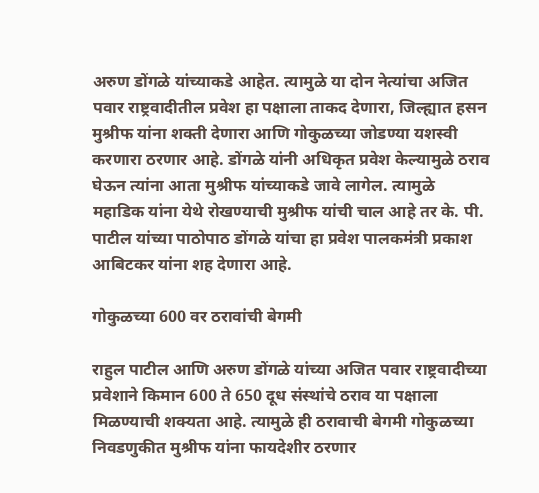अरुण डोंगळे यांच्याकडे आहेत. त्यामुळे या दोन नेत्यांचा अजित पवार राष्ट्रवादीतील प्रवेश हा पक्षाला ताकद देणारा, जिल्ह्यात हसन मुश्रीफ यांना शक्ती देणारा आणि गोकुळच्या जोडण्या यशस्वी करणारा ठरणार आहे. डोंगळे यांनी अधिकृत प्रवेश केल्यामुळे ठराव घेऊन त्यांना आता मुश्रीफ यांच्याकडे जावे लागेल. त्यामुळे महाडिक यांना येथे रोखण्याची मुश्रीफ यांची चाल आहे तर के. पी. पाटील यांच्या पाठोपाठ डोंगळे यांचा हा प्रवेश पालकमंत्री प्रकाश आबिटकर यांना शह देणारा आहे.

गोकुळच्या 600 वर ठरावांची बेगमी

राहुल पाटील आणि अरुण डोंगळे यांच्या अजित पवार राष्ट्रवादीच्या प्रवेशाने किमान 600 ते 650 दूध संस्थांचे ठराव या पक्षाला मिळण्याची शक्यता आहे. त्यामुळे ही ठरावाची बेगमी गोकुळच्या निवडणुकीत मुश्रीफ यांना फायदेशीर ठरणार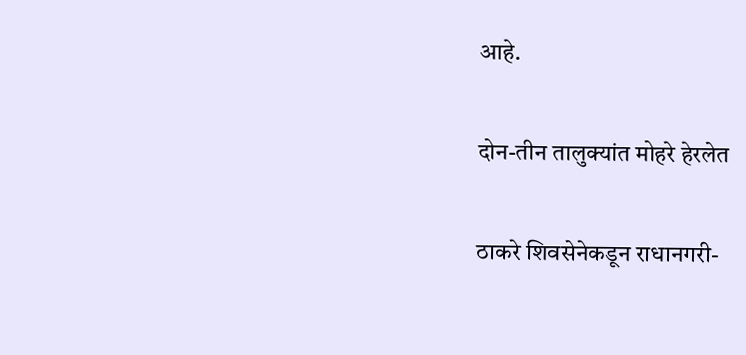आहे.

दोन-तीन तालुक्यांत मोहरे हेरलेत

ठाकरे शिवसेनेकडून राधानगरी-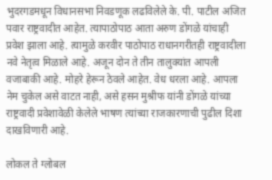भुदरगडमधून विधानसभा निवडणूक लढविलेले के. पी. पाटील अजित पवार राष्ट्रवादीत आहेत. त्यापाठोपाठ आता अरुण डोंगळे यांचाही प्रवेश झाला आहे. त्यामुळे करवीर पाठोपाठ राधानगरीतही राष्ट्रवादीला नवे नेतृत्व मिळाले आहे. अजून दोन ते तीन तालुक्यांत आपली वजाबाकी आहे. मोहरे हेरून ठेवले आहेत. वेध धरला आहे. आपला नेम चुकेल असे वाटत नाही, असे हसन मुश्रीफ यांनी डोंगळे यांच्या राष्ट्रवादी प्रवेशावेळी केलेले भाषण त्यांच्या राजकारणाची पुढील दिशा दाखविणारी आहे.

लोकल ते ग्लोबल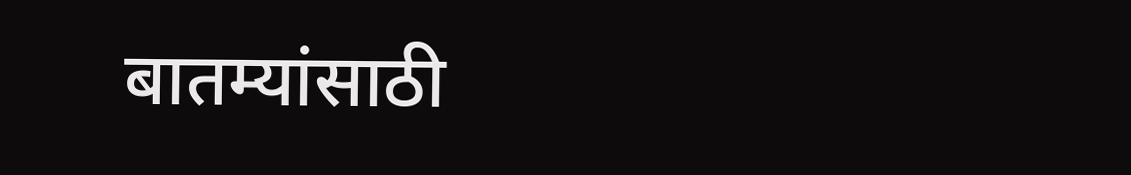बातम्यांसाठी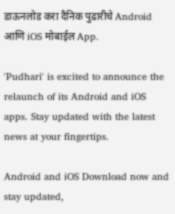डाऊनलोड करा दैनिक पुढारीचे Android आणि iOS मोबाईल App.

'Pudhari' is excited to announce the relaunch of its Android and iOS apps. Stay updated with the latest news at your fingertips.

Android and iOS Download now and stay updated,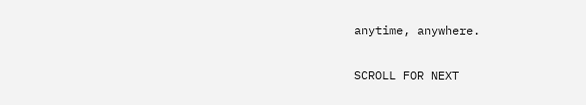anytime, anywhere.

SCROLL FOR NEXT